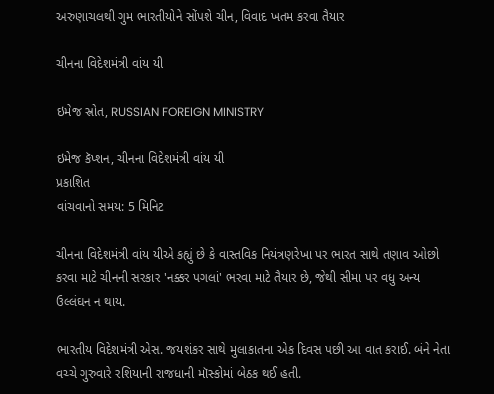અરુણાચલથી ગુમ ભારતીયોને સોંપશે ચીન, વિવાદ ખતમ કરવા તૈયાર

ચીનના વિદેશમંત્રી વાંય યી

ઇમેજ સ્રોત, RUSSIAN FOREIGN MINISTRY

ઇમેજ કૅપ્શન, ચીનના વિદેશમંત્રી વાંય યી
પ્રકાશિત
વાંચવાનો સમય: 5 મિનિટ

ચીનના વિદેશમંત્રી વાંય યીએ કહ્યું છે કે વાસ્તવિક નિયંત્રણરેખા પર ભારત સાથે તણાવ ઓછો કરવા માટે ચીનની સરકાર 'નક્કર પગલાં' ભરવા માટે તૈયાર છે, જેથી સીમા પર વધુ અન્ય ઉલ્લંઘન ન થાય.

ભારતીય વિદેશમંત્રી એસ. જયશંકર સાથે મુલાકાતના એક દિવસ પછી આ વાત કરાઈ. બંને નેતા વચ્ચે ગુરુવારે રશિયાની રાજધાની મૉસ્કોમાં બેઠક થઈ હતી.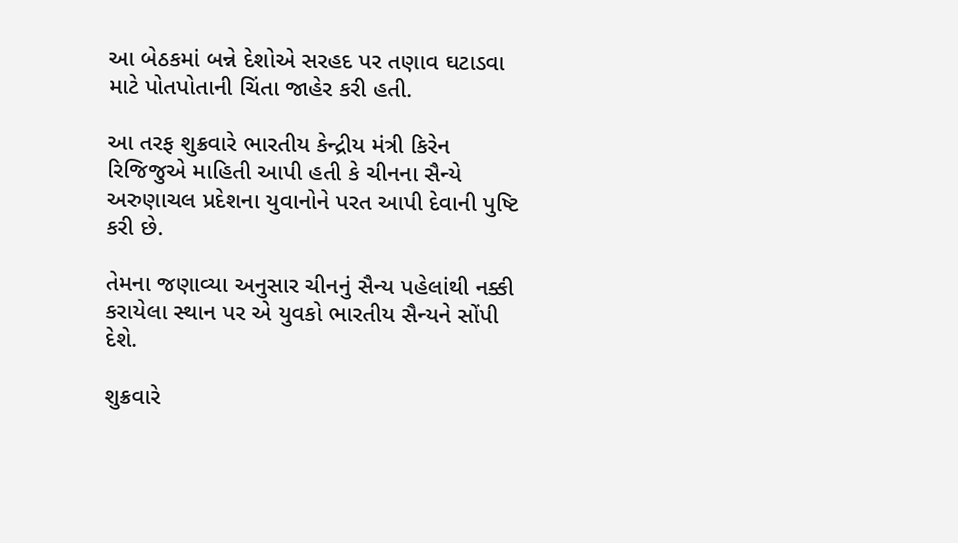આ બેઠકમાં બન્ને દેશોએ સરહદ પર તણાવ ઘટાડવા માટે પોતપોતાની ચિંતા જાહેર કરી હતી.

આ તરફ શુક્રવારે ભારતીય કેન્દ્રીય મંત્રી કિરેન રિજિજુએ માહિતી આપી હતી કે ચીનના સૈન્યે અરુણાચલ પ્રદેશના યુવાનોને પરત આપી દેવાની પુષ્ટિ કરી છે.

તેમના જણાવ્યા અનુસાર ચીનનું સૈન્ય પહેલાંથી નક્કી કરાયેલા સ્થાન પર એ યુવકો ભારતીય સૈન્યને સોંપી દેશે.

શુક્રવારે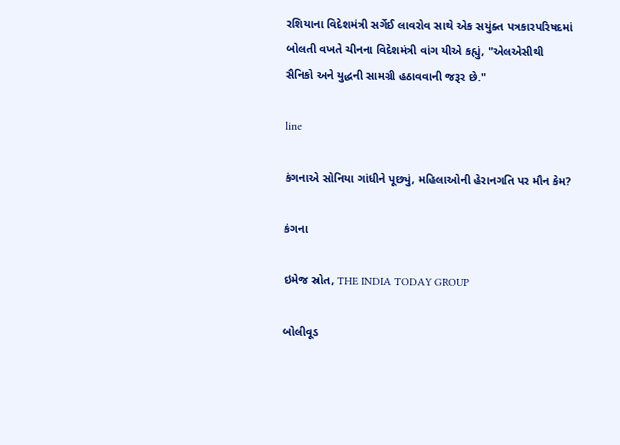રશિયાના વિદેશમંત્રી સર્ગેઈ લાવરોવ સાથે એક સયુંક્ત પત્રકારપરિષદમાં બોલતી વખતે ચીનના વિદેશમંત્રી વાંગ યીએ કહ્યું, "એલએસીથી સૈનિકો અને યુદ્ધની સામગ્રી હઠાવવાની જરૂર છે."

line

કંગનાએ સોનિયા ગાંધીને પૂછ્યું, મહિલાઓની હેરાનગતિ પર મૌન કેમ?

કંગના

ઇમેજ સ્રોત, THE INDIA TODAY GROUP

બોલીવૂડ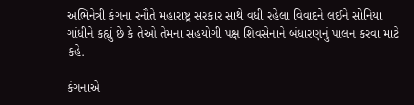અભિનેત્રી કંગના રનૌતે મહારાષ્ટ્ર સરકાર સાથે વધી રહેલા વિવાદને લઈને સોનિયા ગાંધીને કહ્યું છે કે તેઓ તેમના સહયોગી પક્ષ શિવસેનાને બંધારણનું પાલન કરવા માટે કહે.

કંગનાએ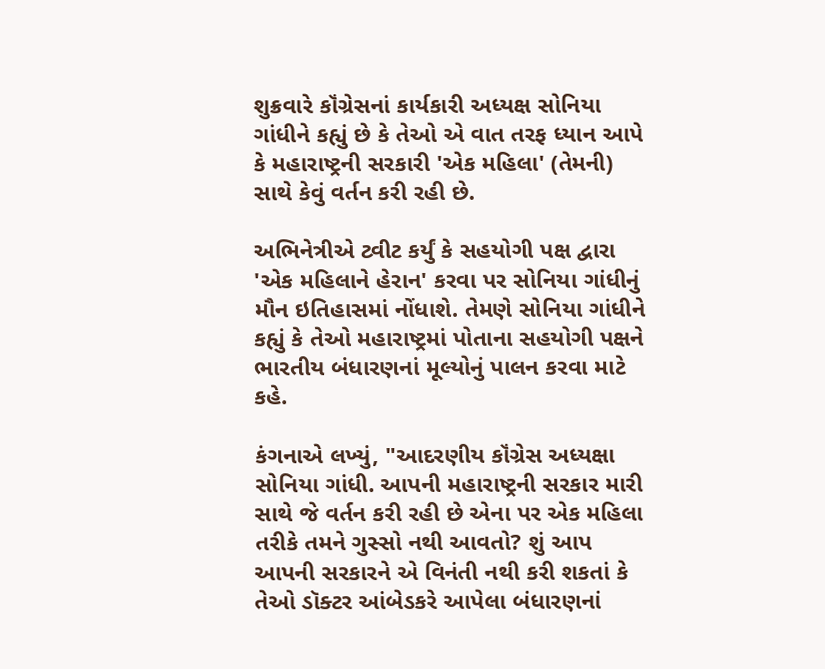શુક્રવારે કૉંગ્રેસનાં કાર્યકારી અધ્યક્ષ સોનિયા ગાંધીને કહ્યું છે કે તેઓ એ વાત તરફ ધ્યાન આપે કે મહારાષ્ટ્રની સરકારી 'એક મહિલા' (તેમની) સાથે કેવું વર્તન કરી રહી છે.

અભિનેત્રીએ ટ્વીટ કર્યું કે સહયોગી પક્ષ દ્વારા 'એક મહિલાને હેરાન' કરવા પર સોનિયા ગાંધીનું મૌન ઇતિહાસમાં નોંધાશે. તેમણે સોનિયા ગાંધીને કહ્યું કે તેઓ મહારાષ્ટ્રમાં પોતાના સહયોગી પક્ષને ભારતીય બંધારણનાં મૂલ્યોનું પાલન કરવા માટે કહે.

કંગનાએ લખ્યું, "આદરણીય કૉંગ્રેસ અધ્યક્ષા સોનિયા ગાંધી. આપની મહારાષ્ટ્રની સરકાર મારી સાથે જે વર્તન કરી રહી છે એના પર એક મહિલા તરીકે તમને ગુસ્સો નથી આવતો? શું આપ આપની સરકારને એ વિનંતી નથી કરી શકતાં કે તેઓ ડૉક્ટર આંબેડકરે આપેલા બંધારણનાં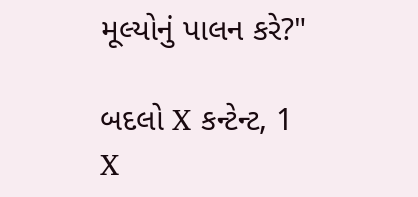મૂલ્યોનું પાલન કરે?"

બદલો X કન્ટેન્ટ, 1
X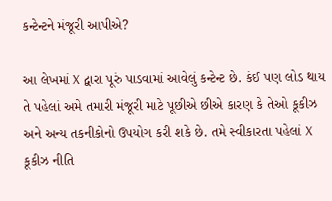કન્ટેન્ટને મંજૂરી આપીએ?

આ લેખમાં X દ્વારા પૂરું પાડવામાં આવેલું કન્ટેન્ટ છે. કંઈ પણ લોડ થાય તે પહેલાં અમે તમારી મંજૂરી માટે પૂછીએ છીએ કારણ કે તેઓ કૂકીઝ અને અન્ય તકનીકોનો ઉપયોગ કરી શકે છે. તમે સ્વીકારતા પહેલાં X કૂકીઝ નીતિ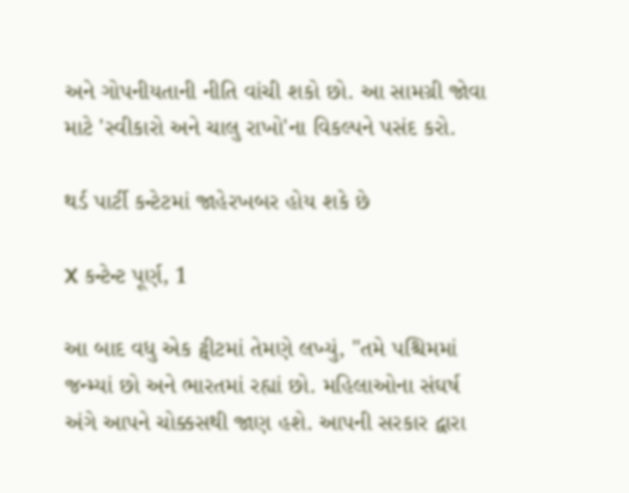અને ગોપનીયતાની નીતિ વાંચી શકો છો. આ સામગ્રી જોવા માટે 'સ્વીકારો અને ચાલુ રાખો'ના વિકલ્પને પસંદ કરો.

થર્ડ પાર્ટી કન્ટેટમાં જાહેરખબર હોય શકે છે

X કન્ટેન્ટ પૂર્ણ, 1

આ બાદ વધુ એક ટ્વીટમાં તેમણે લખ્યું, "તમે પશ્ચિમમાં જન્મ્યાં છો અને ભારતમાં રહ્યાં છો. મહિલાઓના સંઘર્ષ અંગે આપને ચોક્કસથી જાણ હશે. આપની સરકાર દ્વારા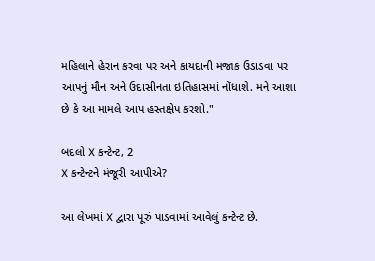મહિલાને હેરાન કરવા પર અને કાયદાની મજાક ઉડાડવા પર આપનું મૌન અને ઉદાસીનતા ઇતિહાસમાં નોંધાશે. મને આશા છે કે આ મામલે આપ હસ્તક્ષેપ કરશો."

બદલો X કન્ટેન્ટ, 2
X કન્ટેન્ટને મંજૂરી આપીએ?

આ લેખમાં X દ્વારા પૂરું પાડવામાં આવેલું કન્ટેન્ટ છે.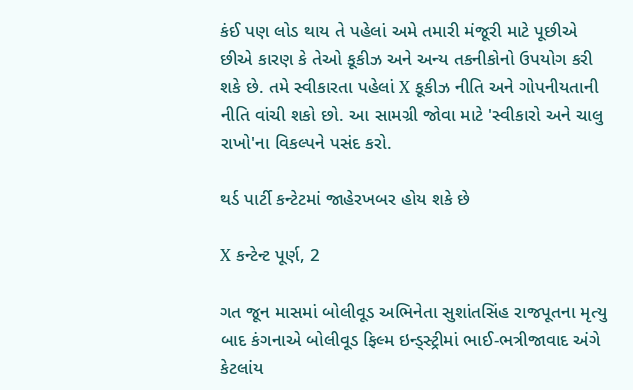કંઈ પણ લોડ થાય તે પહેલાં અમે તમારી મંજૂરી માટે પૂછીએ છીએ કારણ કે તેઓ કૂકીઝ અને અન્ય તકનીકોનો ઉપયોગ કરી શકે છે. તમે સ્વીકારતા પહેલાં X કૂકીઝ નીતિ અને ગોપનીયતાની નીતિ વાંચી શકો છો. આ સામગ્રી જોવા માટે 'સ્વીકારો અને ચાલુ રાખો'ના વિકલ્પને પસંદ કરો.

થર્ડ પાર્ટી કન્ટેટમાં જાહેરખબર હોય શકે છે

X કન્ટેન્ટ પૂર્ણ, 2

ગત જૂન માસમાં બોલીવૂડ અભિનેતા સુશાંતસિંહ રાજપૂતના મૃત્યુ બાદ કંગનાએ બોલીવૂડ ફિલ્મ ઇન્ડ્સ્ટ્રીમાં ભાઈ-ભત્રીજાવાદ અંગે કેટલાંય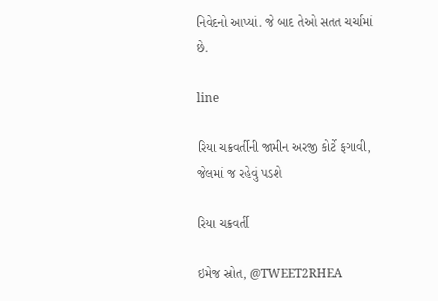નિવેદનો આપ્યાં. જે બાદ તેઓ સતત ચર્ચામાં છે.

line

રિયા ચક્રવર્તીની જામીન અરજી કોર્ટે ફગાવી, જેલમાં જ રહેવું પડશે

રિયા ચક્રવર્તી

ઇમેજ સ્રોત, @TWEET2RHEA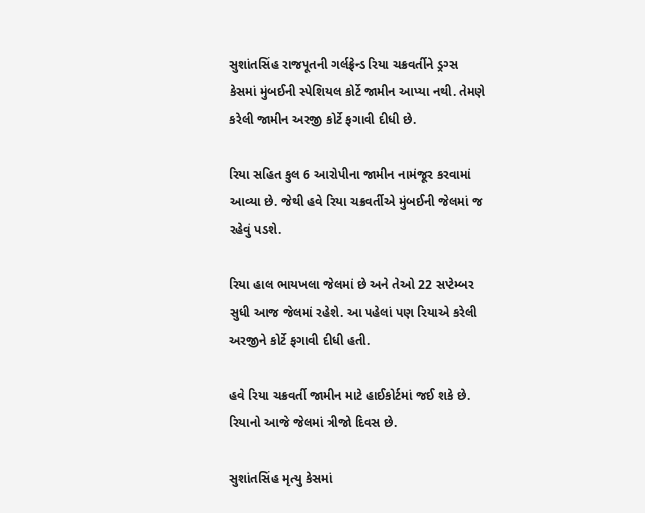સુશાંતસિંહ રાજપૂતની ગર્લફ્રેન્ડ રિયા ચક્રવર્તીને ડ્રગ્સ કેસમાં મુંબઈની સ્પેશિયલ કોર્ટે જામીન આપ્યા નથી. તેમણે કરેલી જામીન અરજી કોર્ટે ફગાવી દીધી છે.

રિયા સહિત કુલ 6 આરોપીના જામીન નામંજૂર કરવામાં આવ્યા છે. જેથી હવે રિયા ચક્રવર્તીએ મુંબઈની જેલમાં જ રહેવું પડશે.

રિયા હાલ ભાયખલા જેલમાં છે અને તેઓ 22 સપ્ટેમ્બર સુધી આજ જેલમાં રહેશે. આ પહેલાં પણ રિયાએ કરેલી અરજીને કોર્ટે ફગાવી દીધી હતી.

હવે રિયા ચક્રવર્તી જામીન માટે હાઈકોર્ટમાં જઈ શકે છે. રિયાનો આજે જેલમાં ત્રીજો દિવસ છે.

સુશાંતસિંહ મૃત્યુ કેસમાં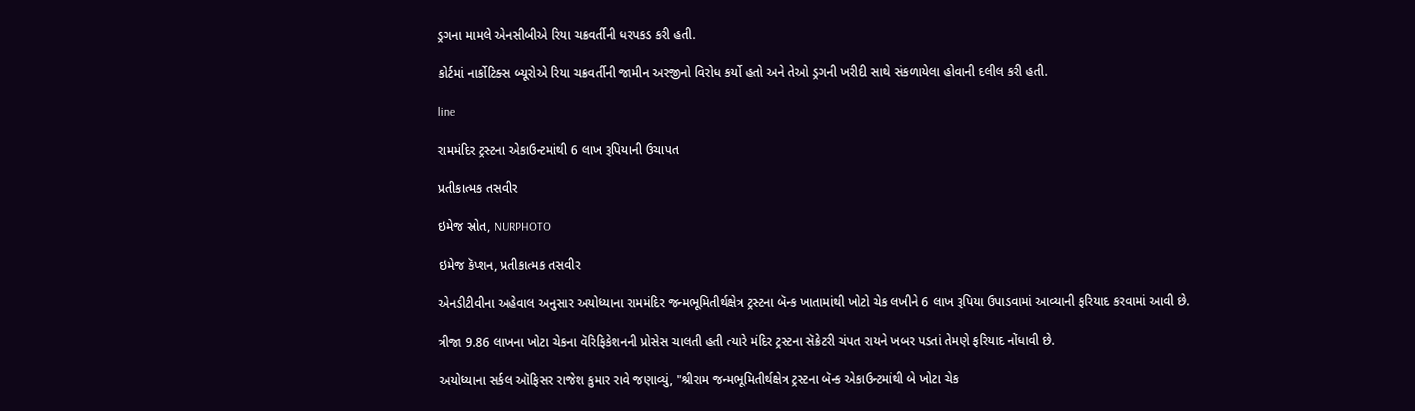ડ્રગના મામલે એનસીબીએ રિયા ચક્રવર્તીની ધરપકડ કરી હતી.

કોર્ટમાં નાર્કોટિક્સ બ્યૂરોએ રિયા ચક્રવર્તીની જામીન અરજીનો વિરોધ કર્યો હતો અને તેઓ ડ્રગની ખરીદી સાથે સંકળાયેલા હોવાની દલીલ કરી હતી.

line

રામમંદિર ટ્રસ્ટના એકાઉન્ટમાંથી 6 લાખ રૂપિયાની ઉચાપત

પ્રતીકાત્મક તસવીર

ઇમેજ સ્રોત, NURPHOTO

ઇમેજ કૅપ્શન, પ્રતીકાત્મક તસવીર

એનડીટીવીના અહેવાલ અનુસાર અયોધ્યાના રામમંદિર જન્મભૂમિતીર્થક્ષેત્ર ટ્રસ્ટના બૅન્ક ખાતામાંથી ખોટો ચેક લખીને 6 લાખ રૂપિયા ઉપાડવામાં આવ્યાની ફરિયાદ કરવામાં આવી છે.

ત્રીજા 9.86 લાખના ખોટા ચેકના વૅરિફિકેશનની પ્રોસેસ ચાલતી હતી ત્યારે મંદિર ટ્રસ્ટના સૅક્રેટરી ચંપત રાયને ખબર પડતાં તેમણે ફરિયાદ નોંધાવી છે.

અયોધ્યાના સર્કલ ઑફિસર રાજેશ કુમાર રાવે જણાવ્યું, "શ્રીરામ જન્મભૂમિતીર્થક્ષેત્ર ટ્રસ્ટના બૅન્ક એકાઉન્ટમાંથી બે ખોટા ચેક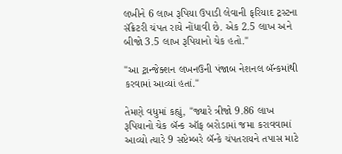લખીને 6 લાખ રૂપિયા ઉપાડી લેવાની ફરિયાદ ટ્રસ્ટના સૅક્રેટરી ચંપત રાયે નોંધાવી છે. એક 2.5 લાખ અને બીજો 3.5 લાખ રૂપિયાનો ચેક હતો."

"આ ટ્રાન્જેક્શન લખનઉની પંજાબ નેશનલ બૅન્કમાંથી કરવામાં આવ્યાં હતાં."

તેમણે વધુમાં કહ્યું, "જ્યારે ત્રીજો 9.86 લાખ રૂપિયાનો ચેક બૅન્ક ઑફ બરોડામાં જમા કરાવવામાં આવ્યો ત્યારે 9 સપ્ટેમ્બરે બૅન્કે ચંપતરાયને તપાસ માટે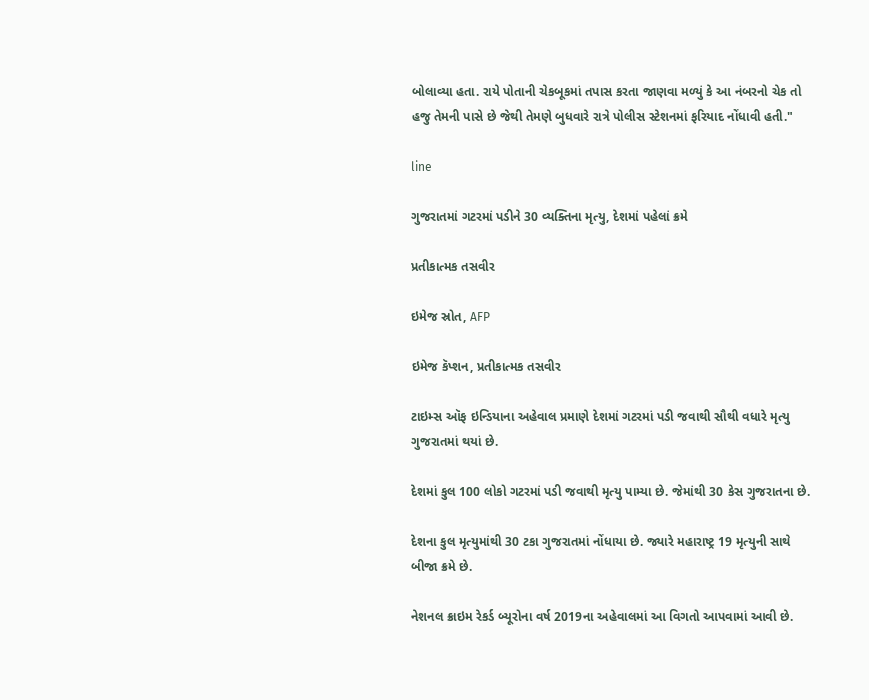બોલાવ્યા હતા. રાયે પોતાની ચેકબૂકમાં તપાસ કરતા જાણવા મળ્યું કે આ નંબરનો ચેક તો હજુ તેમની પાસે છે જેથી તેમણે બુધવારે રાત્રે પોલીસ સ્ટેશનમાં ફરિયાદ નોંધાવી હતી."

line

ગુજરાતમાં ગટરમાં પડીને 30 વ્યક્તિના મૃત્યુ, દેશમાં પહેલાં ક્રમે

પ્રતીકાત્મક તસવીર

ઇમેજ સ્રોત, AFP

ઇમેજ કૅપ્શન, પ્રતીકાત્મક તસવીર

ટાઇમ્સ ઑફ ઇન્ડિયાના અહેવાલ પ્રમાણે દેશમાં ગટરમાં પડી જવાથી સૌથી વધારે મૃત્યુ ગુજરાતમાં થયાં છે.

દેશમાં કુલ 100 લોકો ગટરમાં પડી જવાથી મૃત્યુ પામ્યા છે. જેમાંથી 30 કેસ ગુજરાતના છે.

દેશના કુલ મૃત્યુમાંથી 30 ટકા ગુજરાતમાં નોંધાયા છે. જ્યારે મહારાષ્ટ્ર 19 મૃત્યુની સાથે બીજા ક્રમે છે.

નેશનલ ક્રાઇમ રેકર્ડ બ્યૂરોના વર્ષ 2019ના અહેવાલમાં આ વિગતો આપવામાં આવી છે.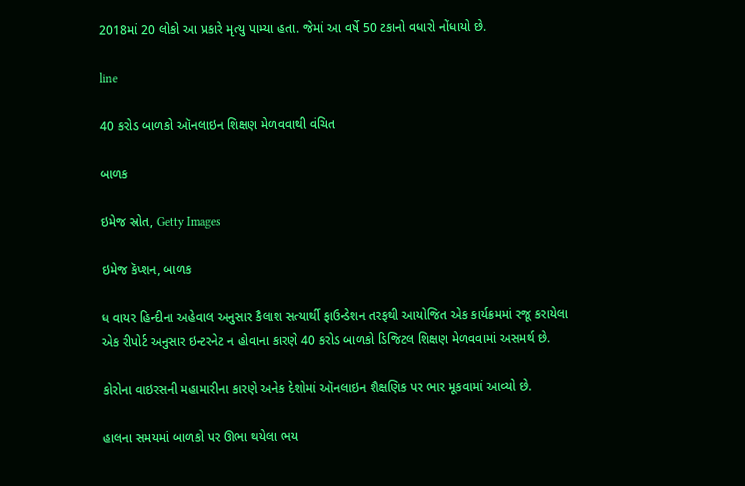2018માં 20 લોકો આ પ્રકારે મૃત્યુ પામ્યા હતા. જેમાં આ વર્ષે 50 ટકાનો વધારો નોંધાયો છે.

line

40 કરોડ બાળકો ઑનલાઇન શિક્ષણ મેળવવાથી વંચિત

બાળક

ઇમેજ સ્રોત, Getty Images

ઇમેજ કૅપ્શન, બાળક

ધ વાયર હિન્દીના અહેવાલ અનુસાર કૈલાશ સત્યાર્થી ફાઉન્ડેશન તરફથી આયોજિત એક કાર્યક્રમમાં રજૂ કરાયેલા એક રીપોર્ટ અનુસાર ઇન્ટરનેટ ન હોવાના કારણે 40 કરોડ બાળકો ડિજિટલ શિક્ષણ મેળવવામાં અસમર્થ છે.

કોરોના વાઇરસની મહામારીના કારણે અનેક દેશોમાં ઑનલાઇન શૈક્ષણિક પર ભાર મૂકવામાં આવ્યો છે.

હાલના સમયમાં બાળકો પર ઊભા થયેલા ભય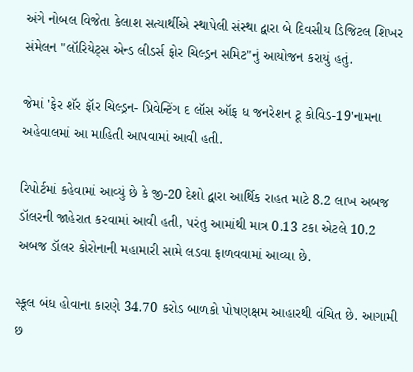અંગે નોબલ વિજેતા કેલાશ સત્યાર્થીએ સ્થાપેલી સંસ્થા દ્વારા બે દિવસીય ડિજિટલ શિખર સંમેલન "લૉરિયેટ્સ એન્ડ લીડર્સ ફોર ચિલ્ડ્રન સમિટ"નું આયોજન કરાયું હતું.

જેમાં 'ફેર શૅર ફૉર ચિલ્ડ્રન- પ્રિવેન્ટિંગ દ લૉસ ઑફ ધ જનરેશન ટૂ કોવિડ-19'નામના અહેવાલમાં આ માહિતી આપવામાં આવી હતી.

રિપોર્ટમાં કહેવામાં આવ્યું છે કે જી-20 દેશો દ્વારા આર્થિક રાહત માટે 8.2 લાખ અબજ ડૉલરની જાહેરાત કરવામાં આવી હતી, પરંતુ આમાંથી માત્ર 0.13 ટકા એટલે 10.2 અબજ ડૉલર કોરોનાની મહામારી સામે લડવા ફાળવવામાં આવ્યા છે.

સ્કૂલ બંધ હોવાના કારણે 34.70 કરોડ બાળકો પોષણક્ષમ આહારથી વંચિત છે. આગામી છ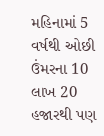મહિનામાં 5 વર્ષથી ઓછી ઉંમરના 10 લાખ 20 હજારથી પણ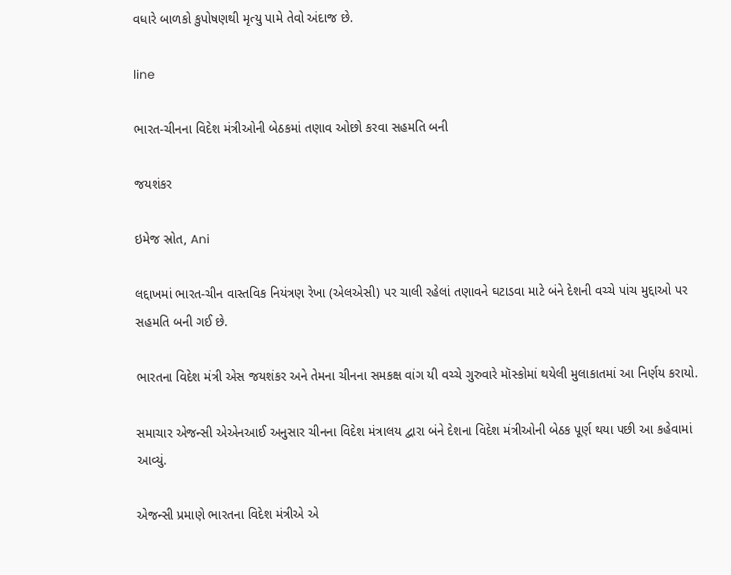વધારે બાળકો કુપોષણથી મૃત્યુ પામે તેવો અંદાજ છે.

line

ભારત-ચીનના વિદેશ મંત્રીઓની બેઠકમાં તણાવ ઓછો કરવા સહમતિ બની

જયશંકર

ઇમેજ સ્રોત, Ani

લદ્દાખમાં ભારત-ચીન વાસ્તવિક નિયંત્રણ રેખા (એલએસી) પર ચાલી રહેલાં તણાવને ઘટાડવા માટે બંને દેશની વચ્ચે પાંચ મુદ્દાઓ પર સહમતિ બની ગઈ છે.

ભારતના વિદેશ મંત્રી એસ જયશંકર અને તેમના ચીનના સમકક્ષ વાંગ યી વચ્ચે ગુરુવારે મૉસ્કોમાં થયેલી મુલાકાતમાં આ નિર્ણય કરાયો.

સમાચાર એજન્સી એએનઆઈ અનુસાર ચીનના વિદેશ મંત્રાલય દ્વારા બંને દેશના વિદેશ મંત્રીઓની બેઠક પૂર્ણ થયા પછી આ કહેવામાં આવ્યું.

એજન્સી પ્રમાણે ભારતના વિદેશ મંત્રીએ એ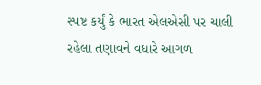સ્પષ્ટ કર્યું કે ભારત એલએસી પર ચાલી રહેલા તણાવને વધારે આગળ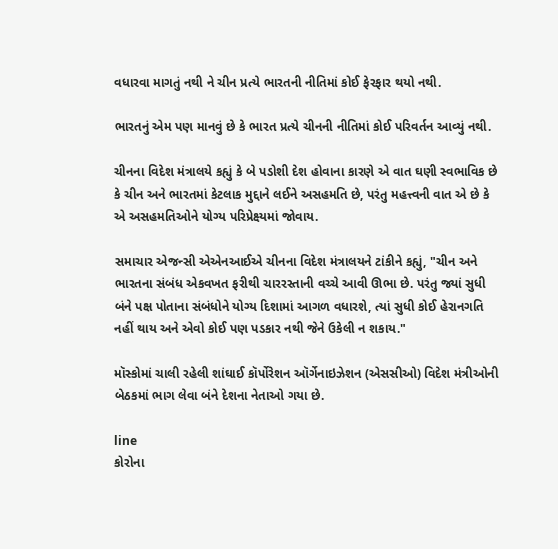વધારવા માગતું નથી ને ચીન પ્રત્યે ભારતની નીતિમાં કોઈ ફેરફાર થયો નથી.

ભારતનું એમ પણ માનવું છે કે ભારત પ્રત્યે ચીનની નીતિમાં કોઈ પરિવર્તન આવ્યું નથી.

ચીનના વિદેશ મંત્રાલયે કહ્યું કે બે પડોશી દેશ હોવાના કારણે એ વાત ઘણી સ્વભાવિક છે કે ચીન અને ભારતમાં કેટલાક મુદ્દાને લઈને અસહમતિ છે, પરંતુ મહત્ત્વની વાત એ છે કે એ અસહમતિઓને યોગ્ય પરિપ્રેક્ષ્યમાં જોવાય.

સમાચાર એજન્સી એએનઆઈએ ચીનના વિદેશ મંત્રાલયને ટાંકીને કહ્યું, "ચીન અને ભારતના સંબંધ એકવખત ફરીથી ચારરસ્તાની વચ્ચે આવી ઊભા છે. પરંતુ જ્યાં સુધી બંને પક્ષ પોતાના સંબંધોને યોગ્ય દિશામાં આગળ વધારશે, ત્યાં સુધી કોઈ હેરાનગતિ નહીં થાય અને એવો કોઈ પણ પડકાર નથી જેને ઉકેલી ન શકાય."

મૉસ્કોમાં ચાલી રહેલી શાંઘાઈ કૉર્પોરેશન ઑર્ગેનાઇઝેશન (એસસીઓ) વિદેશ મંત્રીઓની બેઠકમાં ભાગ લેવા બંને દેશના નેતાઓ ગયા છે.

line
કોરોના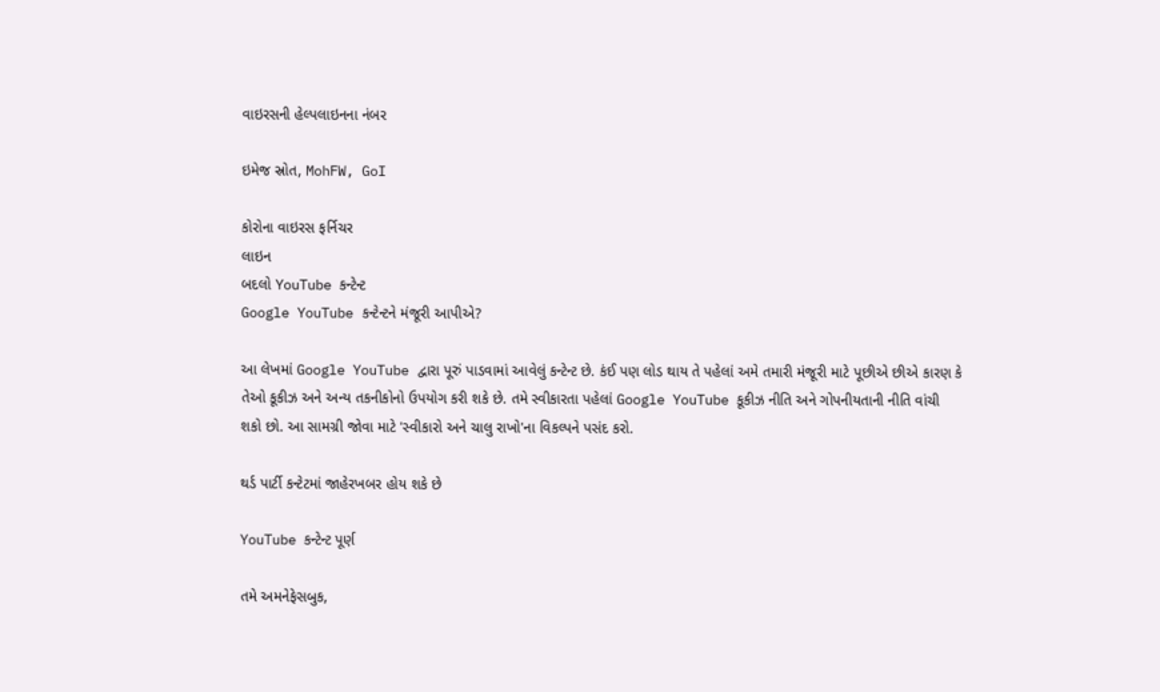વાઇરસની હેલ્પલાઇનના નંબર

ઇમેજ સ્રોત, MohFW, GoI

કોરોના વાઇરસ ફર્નિચર
લાઇન
બદલો YouTube કન્ટેન્ટ
Google YouTube કન્ટેન્ટને મંજૂરી આપીએ?

આ લેખમાં Google YouTube દ્વારા પૂરું પાડવામાં આવેલું કન્ટેન્ટ છે. કંઈ પણ લોડ થાય તે પહેલાં અમે તમારી મંજૂરી માટે પૂછીએ છીએ કારણ કે તેઓ કૂકીઝ અને અન્ય તકનીકોનો ઉપયોગ કરી શકે છે. તમે સ્વીકારતા પહેલાં Google YouTube કૂકીઝ નીતિ અને ગોપનીયતાની નીતિ વાંચી શકો છો. આ સામગ્રી જોવા માટે 'સ્વીકારો અને ચાલુ રાખો'ના વિકલ્પને પસંદ કરો.

થર્ડ પાર્ટી કન્ટેટમાં જાહેરખબર હોય શકે છે

YouTube કન્ટેન્ટ પૂર્ણ

તમે અમનેફેસબુક,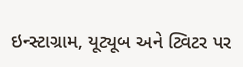ઇન્સ્ટાગ્રામ, યૂટ્યૂબ અને ટ્વિટર પર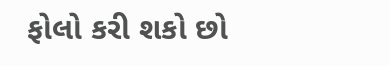ફોલો કરી શકો છો